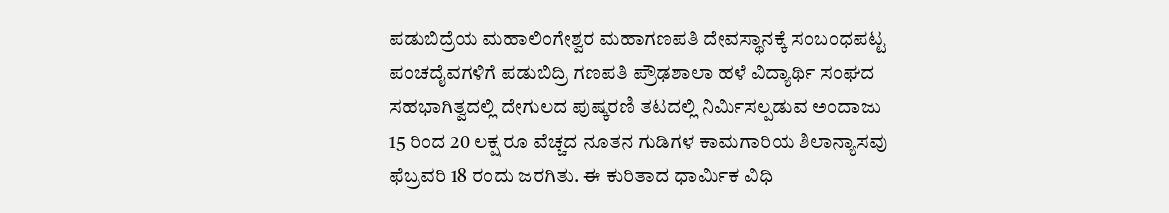ಪಡುಬಿದ್ರೆಯ ಮಹಾಲಿಂಗೇಶ್ವರ ಮಹಾಗಣಪತಿ ದೇವಸ್ಥಾನಕ್ಕೆ ಸಂಬಂಧಪಟ್ಟ ಪಂಚದೈವಗಳಿಗೆ ಪಡುಬಿದ್ರಿ ಗಣಪತಿ ಪ್ರೌಢಶಾಲಾ ಹಳೆ ವಿದ್ಯಾರ್ಥಿ ಸಂಘದ ಸಹಭಾಗಿತ್ವದಲ್ಲಿ ದೇಗುಲದ ಪುಷ್ಕರಣಿ ತಟದಲ್ಲಿ ನಿರ್ಮಿಸಲ್ಪಡುವ ಅಂದಾಜು 15 ರಿಂದ 20 ಲಕ್ಷ ರೂ ವೆಚ್ಚದ ನೂತನ ಗುಡಿಗಳ ಕಾಮಗಾರಿಯ ಶಿಲಾನ್ಯಾಸವು ಫೆಬ್ರವರಿ 18 ರಂದು ಜರಗಿತು. ಈ ಕುರಿತಾದ ಧಾರ್ಮಿಕ ವಿಧಿ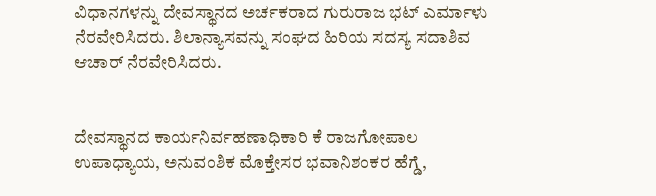ವಿಧಾನಗಳನ್ನು ದೇವಸ್ಥಾನದ ಅರ್ಚಕರಾದ ಗುರುರಾಜ ಭಟ್ ಎರ್ಮಾಳು ನೆರವೇರಿಸಿದರು. ಶಿಲಾನ್ಯಾಸವನ್ನು ಸಂಘದ ಹಿರಿಯ ಸದಸ್ಯ ಸದಾಶಿವ ಆಚಾರ್ ನೆರವೇರಿಸಿದರು.


ದೇವಸ್ಥಾನದ ಕಾರ್ಯನಿರ್ವಹಣಾಧಿಕಾರಿ ಕೆ ರಾಜಗೋಪಾಲ ಉಪಾಧ್ಯಾಯ, ಅನುವಂಶಿಕ ಮೊಕ್ತೇಸರ ಭವಾನಿಶಂಕರ ಹೆಗ್ಡೆ,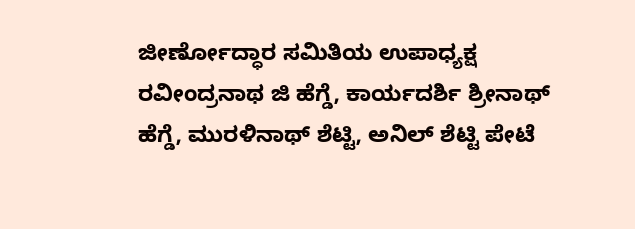ಜೀರ್ಣೋದ್ಧಾರ ಸಮಿತಿಯ ಉಪಾಧ್ಯಕ್ಷ ರವೀಂದ್ರನಾಥ ಜಿ ಹೆಗ್ಡೆ, ಕಾರ್ಯದರ್ಶಿ ಶ್ರೀನಾಥ್ ಹೆಗ್ಡೆ, ಮುರಳಿನಾಥ್ ಶೆಟ್ಟಿ, ಅನಿಲ್ ಶೆಟ್ಟಿ ಪೇಟೆ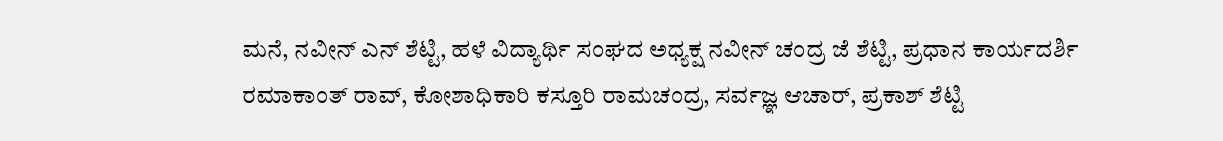ಮನೆ, ನವೀನ್ ಎನ್ ಶೆಟ್ಟಿ, ಹಳೆ ವಿದ್ಯಾರ್ಥಿ ಸಂಘದ ಅಧ್ಯಕ್ಷ ನವೀನ್ ಚಂದ್ರ ಜೆ ಶೆಟ್ಟಿ, ಪ್ರಧಾನ ಕಾರ್ಯದರ್ಶಿ ರಮಾಕಾಂತ್ ರಾವ್, ಕೋಶಾಧಿಕಾರಿ ಕಸ್ತೂರಿ ರಾಮಚಂದ್ರ, ಸರ್ವಜ್ಞ ಆಚಾರ್, ಪ್ರಕಾಶ್ ಶೆಟ್ಟಿ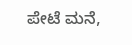ಪೇಟೆ ಮನೆ,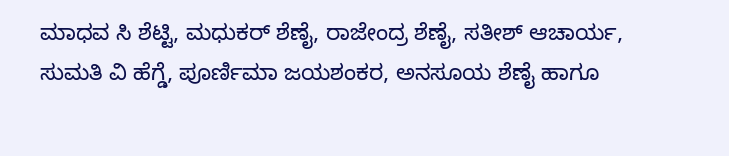ಮಾಧವ ಸಿ ಶೆಟ್ಟಿ, ಮಧುಕರ್ ಶೆಣೈ, ರಾಜೇಂದ್ರ ಶೆಣೈ, ಸತೀಶ್ ಆಚಾರ್ಯ, ಸುಮತಿ ವಿ ಹೆಗ್ಡೆ, ಪೂರ್ಣಿಮಾ ಜಯಶಂಕರ, ಅನಸೂಯ ಶೆಣೈ ಹಾಗೂ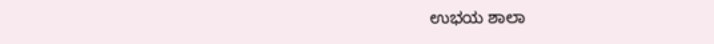ಉಭಯ ಶಾಲಾ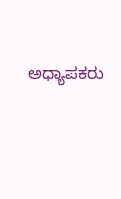ಅಧ್ಯಾಪಕರು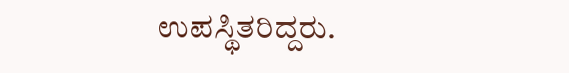ಉಪಸ್ಥಿತರಿದ್ದರು.